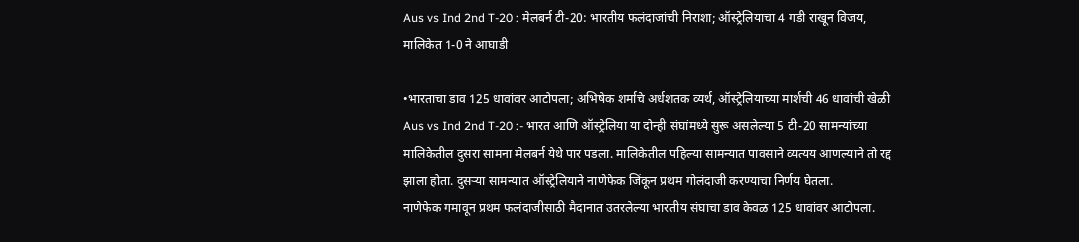Aus vs Ind 2nd T-20 : मेलबर्न टी-20: भारतीय फलंदाजांची निराशा; ऑस्ट्रेलियाचा 4 गडी राखून विजय, मालिकेत 1-0 ने आघाडी

•भारताचा डाव 125 धावांवर आटोपला; अभिषेक शर्माचे अर्धशतक व्यर्थ, ऑस्ट्रेलियाच्या मार्शची 46 धावांची खेळी
Aus vs Ind 2nd T-20 :- भारत आणि ऑस्ट्रेलिया या दोन्ही संघांमध्ये सुरू असलेल्या 5 टी-20 सामन्यांच्या मालिकेतील दुसरा सामना मेलबर्न येथे पार पडला. मालिकेतील पहिल्या सामन्यात पावसाने व्यत्यय आणल्याने तो रद्द झाला होता. दुसऱ्या सामन्यात ऑस्ट्रेलियाने नाणेफेक जिंकून प्रथम गोलंदाजी करण्याचा निर्णय घेतला.
नाणेफेक गमावून प्रथम फलंदाजीसाठी मैदानात उतरलेल्या भारतीय संघाचा डाव केवळ 125 धावांवर आटोपला.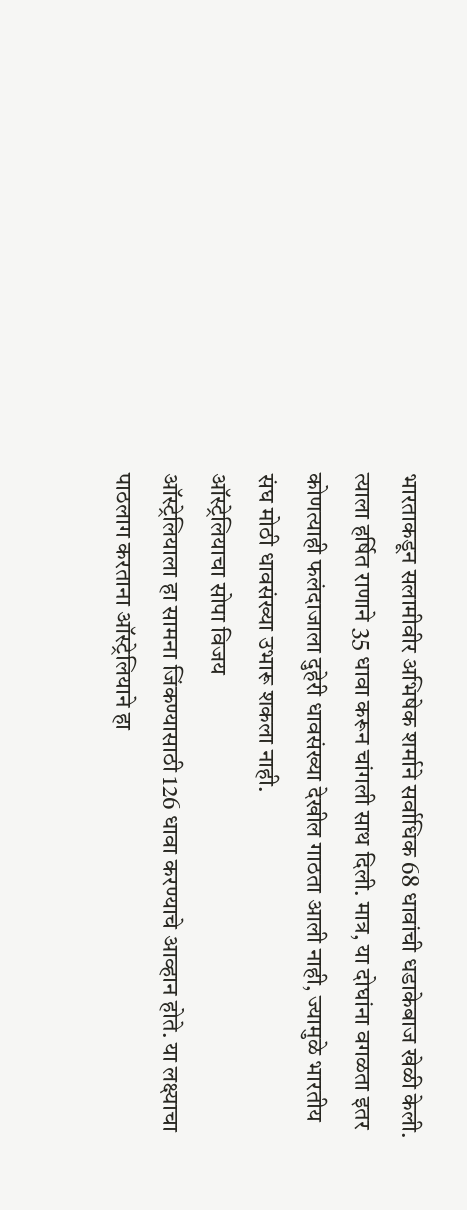भारताकडून सलामीवीर अभिषेक शर्माने सर्वाधिक 68 धावांची धडाकेबाज खेळी केली. त्याला हर्षित राणाने 35 धावा करून चांगली साथ दिली. मात्र, या दोघांना वगळता इतर कोणत्याही फलंदाजाला दुहेरी धावसंख्या देखील गाठता आली नाही, ज्यामुळे भारतीय संघ मोठी धावसंख्या उभारू शकला नाही.
ऑस्ट्रेलियाचा सोपा विजय
ऑस्ट्रेलियाला हा सामना जिंकण्यासाठी 126 धावा करण्याचे आव्हान होते. या लक्ष्याचा पाठलाग करताना ऑस्ट्रेलियाने हा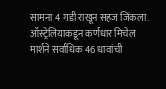सामना 4 गडी राखून सहज जिंकला.
ऑस्ट्रेलियाकडून कर्णधार मिचेल मार्शने सर्वाधिक 46 धावांची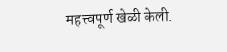महत्त्वपूर्ण खेळी केली.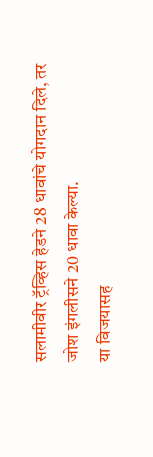सलामीवीर ट्रॅव्हिस हेडने 28 धावांचे योगदान दिले, तर जोश इंगलीसने 20 धावा केल्या.
या विजयासह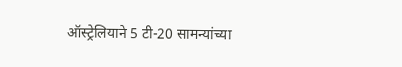ऑस्ट्रेलियाने 5 टी-20 सामन्यांच्या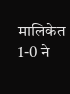मालिकेत 1-0 ने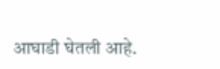आघाडी घेतली आहे.